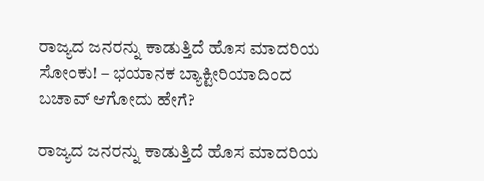ರಾಜ್ಯದ ಜನರನ್ನು ಕಾಡುತ್ತಿದೆ ಹೊಸ ಮಾದರಿಯ ಸೋಂಕು! – ಭಯಾನಕ ಬ್ಯಾಕ್ಟೀರಿಯಾದಿಂದ ಬಚಾವ್‌ ಆಗೋದು ಹೇಗೆ?

ರಾಜ್ಯದ ಜನರನ್ನು ಕಾಡುತ್ತಿದೆ ಹೊಸ ಮಾದರಿಯ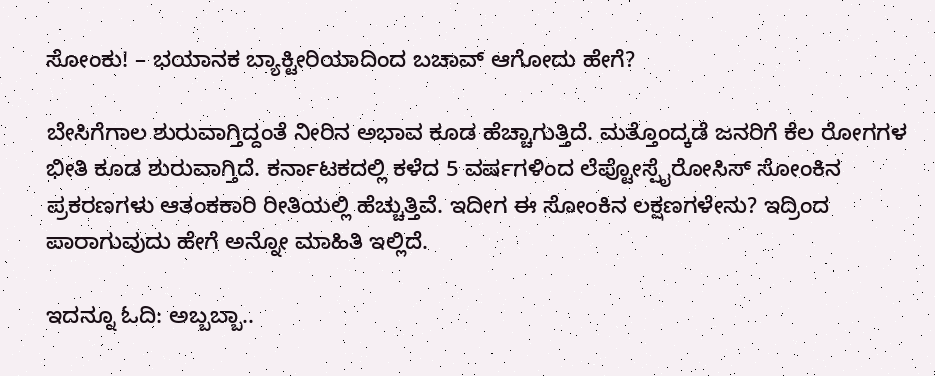ಸೋಂಕು! – ಭಯಾನಕ ಬ್ಯಾಕ್ಟೀರಿಯಾದಿಂದ ಬಚಾವ್‌ ಆಗೋದು ಹೇಗೆ?

ಬೇಸಿಗೆಗಾಲ ಶುರುವಾಗ್ತಿದ್ದಂತೆ ನೀರಿನ ಅಭಾವ ಕೂಡ ಹೆಚ್ಚಾಗುತ್ತಿದೆ. ಮತ್ತೊಂದ್ಕಡೆ ಜನರಿಗೆ ಕೆಲ ರೋಗಗಳ ಭೀತಿ ಕೂಡ ಶುರುವಾಗ್ತಿದೆ. ಕರ್ನಾಟಕದಲ್ಲಿ ಕಳೆದ 5 ವರ್ಷಗಳಿಂದ ಲೆಪ್ಟೋಸ್ಪೈರೋಸಿಸ್ ಸೋಂಕಿನ ಪ್ರಕರಣಗಳು ಆತಂಕಕಾರಿ ರೀತಿಯಲ್ಲಿ ಹೆಚ್ಚುತ್ತಿವೆ. ಇದೀಗ ಈ ಸೋಂಕಿನ ಲಕ್ಷಣಗಳೇನು? ಇದ್ರಿಂದ ಪಾರಾಗುವುದು ಹೇಗೆ ಅನ್ನೋ ಮಾಹಿತಿ ಇಲ್ಲಿದೆ.

ಇದನ್ನೂ ಓದಿ: ಅಬ್ಬಬ್ಬಾ..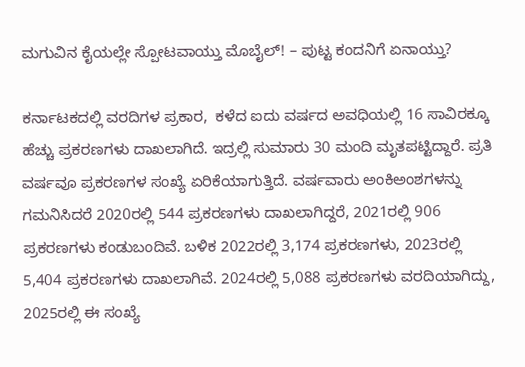ಮಗುವಿನ ಕೈಯಲ್ಲೇ ಸ್ಪೋಟವಾಯ್ತು ಮೊಬೈಲ್! – ಪುಟ್ಟ ಕಂದನಿಗೆ ಏನಾಯ್ತು?

ಕರ್ನಾಟಕದಲ್ಲಿ ವರದಿಗಳ ಪ್ರಕಾರ,  ಕಳೆದ ಐದು ವರ್ಷದ ಅವಧಿಯಲ್ಲಿ 16 ಸಾವಿರಕ್ಕೂ ಹೆಚ್ಚು ಪ್ರಕರಣಗಳು ದಾಖಲಾಗಿದೆ. ಇದ್ರಲ್ಲಿ ಸುಮಾರು 30 ಮಂದಿ ಮೃತಪಟ್ಟಿದ್ದಾರೆ. ಪ್ರತಿ ವರ್ಷವೂ ಪ್ರಕರಣಗಳ ಸಂಖ್ಯೆ ಏರಿಕೆಯಾಗುತ್ತಿದೆ. ವರ್ಷವಾರು ಅಂಕಿಅಂಶಗಳನ್ನು ಗಮನಿಸಿದರೆ 2020ರಲ್ಲಿ 544 ಪ್ರಕರಣಗಳು ದಾಖಲಾಗಿದ್ದರೆ, 2021ರಲ್ಲಿ 906 ಪ್ರಕರಣಗಳು ಕಂಡುಬಂದಿವೆ. ಬಳಿಕ 2022ರಲ್ಲಿ 3,174 ಪ್ರಕರಣಗಳು, 2023ರಲ್ಲಿ 5,404 ಪ್ರಕರಣಗಳು ದಾಖಲಾಗಿವೆ. 2024ರಲ್ಲಿ 5,088 ಪ್ರಕರಣಗಳು ವರದಿಯಾಗಿದ್ದು, 2025ರಲ್ಲಿ ಈ ಸಂಖ್ಯೆ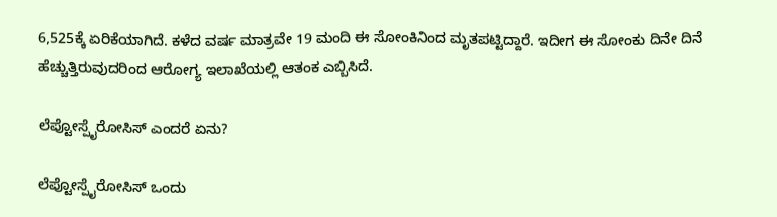6,525ಕ್ಕೆ ಏರಿಕೆಯಾಗಿದೆ. ಕಳೆದ ವರ್ಷ ಮಾತ್ರವೇ 19 ಮಂದಿ ಈ ಸೋಂಕಿನಿಂದ ಮೃತಪಟ್ಟಿದ್ದಾರೆ. ಇದೀಗ ಈ ಸೋಂಕು ದಿನೇ ದಿನೆ ಹೆಚ್ಚುತ್ತಿರುವುದರಿಂದ ಆರೋಗ್ಯ ಇಲಾಖೆಯಲ್ಲಿ ಆತಂಕ ಎಬ್ಬಿಸಿದೆ.

ಲೆಪ್ಟೋಸ್ಪೈರೋಸಿಸ್ ಎಂದರೆ ಏನು?

ಲೆಪ್ಟೋಸ್ಪೈರೋಸಿಸ್ ಒಂದು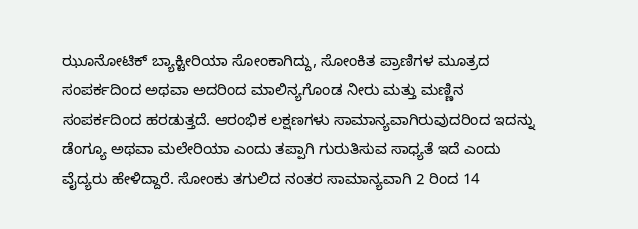ಝೂನೋಟಿಕ್ ಬ್ಯಾಕ್ಟೀರಿಯಾ ಸೋಂಕಾಗಿದ್ದು, ಸೋಂಕಿತ ಪ್ರಾಣಿಗಳ ಮೂತ್ರದ ಸಂಪರ್ಕದಿಂದ ಅಥವಾ ಅದರಿಂದ ಮಾಲಿನ್ಯಗೊಂಡ ನೀರು ಮತ್ತು ಮಣ್ಣಿನ ಸಂಪರ್ಕದಿಂದ ಹರಡುತ್ತದೆ. ಆರಂಭಿಕ ಲಕ್ಷಣಗಳು ಸಾಮಾನ್ಯವಾಗಿರುವುದರಿಂದ ಇದನ್ನು ಡೆಂಗ್ಯೂ ಅಥವಾ ಮಲೇರಿಯಾ ಎಂದು ತಪ್ಪಾಗಿ ಗುರುತಿಸುವ ಸಾಧ್ಯತೆ ಇದೆ ಎಂದು ವೈದ್ಯರು ಹೇಳಿದ್ದಾರೆ. ಸೋಂಕು ತಗುಲಿದ ನಂತರ ಸಾಮಾನ್ಯವಾಗಿ 2 ರಿಂದ 14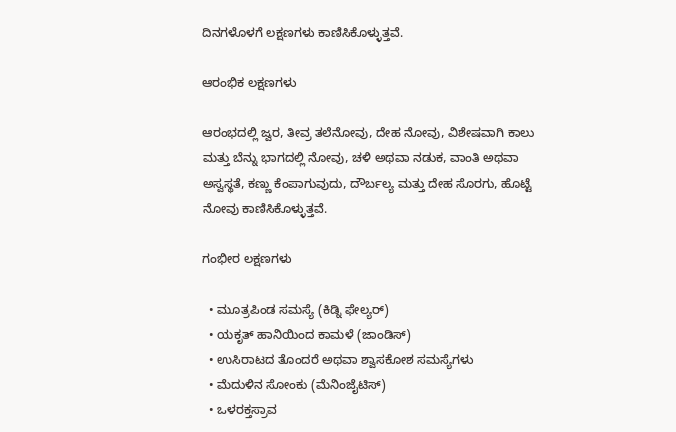ದಿನಗಳೊಳಗೆ ಲಕ್ಷಣಗಳು ಕಾಣಿಸಿಕೊಳ್ಳುತ್ತವೆ.

ಆರಂಭಿಕ ಲಕ್ಷಣಗಳು

ಆರಂಭದಲ್ಲಿ ಜ್ವರ, ತೀವ್ರ ತಲೆನೋವು, ದೇಹ ನೋವು, ವಿಶೇಷವಾಗಿ ಕಾಲು ಮತ್ತು ಬೆನ್ನು ಭಾಗದಲ್ಲಿ ನೋವು, ಚಳಿ ಅಥವಾ ನಡುಕ, ವಾಂತಿ ಅಥವಾ ಅಸ್ವಸ್ಥತೆ, ಕಣ್ಣು ಕೆಂಪಾಗುವುದು, ದೌರ್ಬಲ್ಯ ಮತ್ತು ದೇಹ ಸೊರಗು, ಹೊಟ್ಟೆ ನೋವು ಕಾಣಿಸಿಕೊಳ್ಳುತ್ತವೆ.

ಗಂಭೀರ ಲಕ್ಷಣಗಳು

  • ಮೂತ್ರಪಿಂಡ ಸಮಸ್ಯೆ (ಕಿಡ್ನಿ ಫೇಲ್ಯರ್)
  • ಯಕೃತ್ ಹಾನಿಯಿಂದ ಕಾಮಳೆ (ಜಾಂಡಿಸ್)
  • ಉಸಿರಾಟದ ತೊಂದರೆ ಅಥವಾ ಶ್ವಾಸಕೋಶ ಸಮಸ್ಯೆಗಳು
  • ಮೆದುಳಿನ ಸೋಂಕು (ಮೆನಿಂಜೈಟಿಸ್)
  • ಒಳರಕ್ತಸ್ರಾವ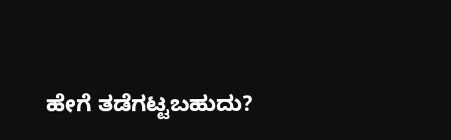ಹೇಗೆ ತಡೆಗಟ್ಟಬಹುದು?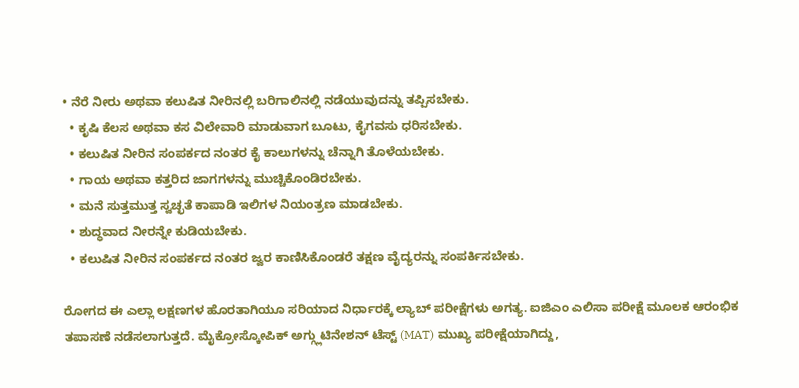• ನೆರೆ ನೀರು ಅಥವಾ ಕಲುಷಿತ ನೀರಿನಲ್ಲಿ ಬರಿಗಾಲಿನಲ್ಲಿ ನಡೆಯುವುದನ್ನು ತಪ್ಪಿಸಬೇಕು.
  • ಕೃಷಿ ಕೆಲಸ ಅಥವಾ ಕಸ ವಿಲೇವಾರಿ ಮಾಡುವಾಗ ಬೂಟು, ಕೈಗವಸು ಧರಿಸಬೇಕು.
  • ಕಲುಷಿತ ನೀರಿನ ಸಂಪರ್ಕದ ನಂತರ ಕೈ ಕಾಲುಗಳನ್ನು ಚೆನ್ನಾಗಿ ತೊಳೆಯಬೇಕು.
  • ಗಾಯ ಅಥವಾ ಕತ್ತರಿದ ಜಾಗಗಳನ್ನು ಮುಚ್ಚಿಕೊಂಡಿರಬೇಕು.
  • ಮನೆ ಸುತ್ತಮುತ್ತ ಸ್ವಚ್ಛತೆ ಕಾಪಾಡಿ ಇಲಿಗಳ ನಿಯಂತ್ರಣ ಮಾಡಬೇಕು.
  • ಶುದ್ಧವಾದ ನೀರನ್ನೇ ಕುಡಿಯಬೇಕು.
  • ಕಲುಷಿತ ನೀರಿನ ಸಂಪರ್ಕದ ನಂತರ ಜ್ವರ ಕಾಣಿಸಿಕೊಂಡರೆ ತಕ್ಷಣ ವೈದ್ಯರನ್ನು ಸಂಪರ್ಕಿಸಬೇಕು.

ರೋಗದ ಈ ಎಲ್ಲಾ ಲಕ್ಷಣಗಳ ಹೊರತಾಗಿಯೂ ಸರಿಯಾದ ನಿರ್ಧಾರಕ್ಕೆ ಲ್ಯಾಬ್ ಪರೀಕ್ಷೆಗಳು ಅಗತ್ಯ. ಐಜಿಎಂ ಎಲಿಸಾ ಪರೀಕ್ಷೆ ಮೂಲಕ ಆರಂಭಿಕ ತಪಾಸಣೆ ನಡೆಸಲಾಗುತ್ತದೆ. ಮೈಕ್ರೋಸ್ಕೋಪಿಕ್ ಅಗ್ಗ್ಲುಟಿನೇಶನ್ ಟೆಸ್ಟ್ (MAT) ಮುಖ್ಯ ಪರೀಕ್ಷೆಯಾಗಿದ್ದು,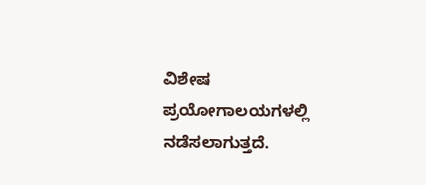ವಿಶೇಷ ಪ್ರಯೋಗಾಲಯಗಳಲ್ಲಿ ನಡೆಸಲಾಗುತ್ತದೆ.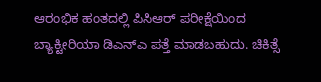ಆರಂಭಿಕ ಹಂತದಲ್ಲಿ ಪಿಸಿಆರ್ ಪರೀಕ್ಷೆಯಿಂದ ಬ್ಯಾಕ್ಟೀರಿಯಾ ಡಿಎನ್‌ಎ ಪತ್ತೆ ಮಾಡಬಹುದು. ಚಿಕಿತ್ಸೆ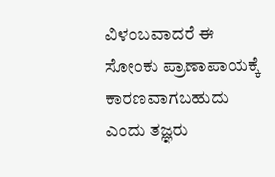ವಿಳಂಬವಾದರೆ ಈ ಸೋಂಕು ಪ್ರಾಣಾಪಾಯಕ್ಕೆ ಕಾರಣವಾಗಬಹುದು ಎಂದು ತಜ್ಞರು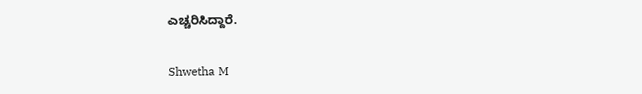ಎಚ್ಚರಿಸಿದ್ದಾರೆ.

Shwetha M